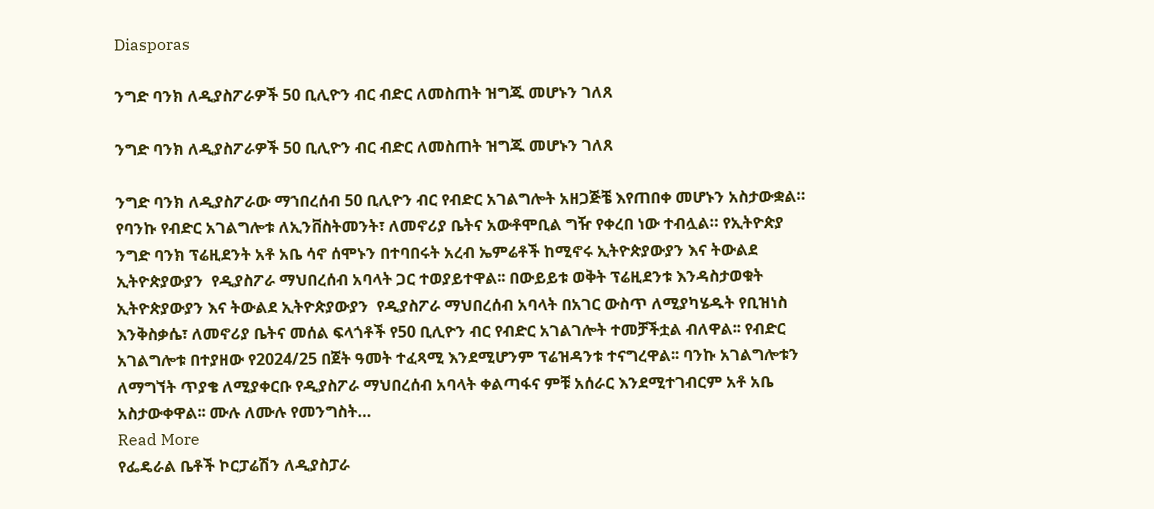Diasporas

ንግድ ባንክ ለዲያስፖራዎች 50 ቢሊዮን ብር ብድር ለመስጠት ዝግጁ መሆኑን ገለጸ

ንግድ ባንክ ለዲያስፖራዎች 50 ቢሊዮን ብር ብድር ለመስጠት ዝግጁ መሆኑን ገለጸ

ንግድ ባንክ ለዲያስፖራው ማኀበረሰብ 50 ቢሊዮን ብር የብድር አገልግሎት አዘጋጅቼ እየጠበቀ መሆኑን አስታውቋል። የባንኩ የብድር አገልግሎቱ ለኢንቨስትመንት፣ ለመኖሪያ ቤትና አውቶሞቢል ግዥ የቀረበ ነው ተብሏል። የኢትዮጵያ ንግድ ባንክ ፕሬዚደንት አቶ አቤ ሳኖ ሰሞኑን በተባበሩት አረብ ኤምሬቶች ከሚኖሩ ኢትዮጵያውያን እና ትውልደ ኢትዮጵያውያን  የዲያስፖራ ማህበረሰብ አባላት ጋር ተወያይተዋል፡፡ በውይይቱ ወቅት ፕሬዚደንቱ እንዳስታወቁት ኢትዮጵያውያን እና ትውልደ ኢትዮጵያውያን  የዲያስፖራ ማህበረሰብ አባላት በአገር ውስጥ ለሚያካሄዱት የቢዝነስ እንቅስቃሴ፣ ለመኖሪያ ቤትና መሰል ፍላጎቶች የ50 ቢሊዮን ብር የብድር አገልገሎት ተመቻችቷል ብለዋል፡፡ የብድር አገልግሎቱ በተያዘው የ2024/25 በጀት ዓመት ተፈጻሚ እንደሚሆንም ፕሬዝዳንቱ ተናግረዋል፡፡ ባንኩ አገልግሎቱን ለማግኘት ጥያቄ ለሚያቀርቡ የዲያስፖራ ማህበረሰብ አባላት ቀልጣፋና ምቹ አሰራር እንደሚተገብርም አቶ አቤ አስታውቀዋል፡፡ ሙሉ ለሙሉ የመንግስት…
Read More
የፌዴራል ቤቶች ኮርፓሬሽን ለዲያስፓራ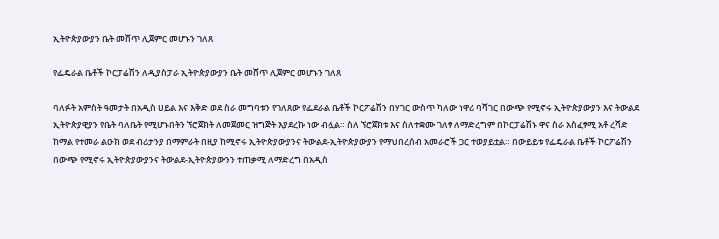ኢትዮጵያውያን ቤት መሸጥ ሊጀምር መሆኑን ገለጸ

የፌዴራል ቤቶች ኮርፓሬሽን ለዲያስፓራ ኢትዮጵያውያን ቤት መሸጥ ሊጀምር መሆኑን ገለጸ

ባለፉት አምስት ዓመታት በአዲስ ሀይል እና እቅድ ወደ ስራ መግባቱን የገለጸው የፌደራል ቤቶች ኮርፖሬሽን በሃገር ውስጥ ካለው ነዋሪ ባሻገር በውጭ የሚኖሩ ኢትዮጵያውያን እና ትውልደ ኢትዮጵያዊያን የቤት ባለቤት የሚሆኑበትን ኘሮጀክት ለመጀመር ዝግጅት እያደረኩ ነው ብሏል። ስለ ኘሮጀክቱ እና ስለተቋሙ ገለፃ ለማድረግም በኮርፓሬሽኑ ዋና ስራ አስፈፃሚ አቶ ረሻድ ከማል የተመራ ልዑክ ወደ ብሪታንያ በማምራት በዚያ ከሚኖሩ ኢትዮጵያውያንና ትውልደ-ኢትዮጵያውያን የማህበረሰብ አመራሮች ጋር ተወያይቷል። በውይይቱ የፌዴራል ቤቶች ኮርፖሬሽን በውጭ የሚኖሩ ኢትዮጵያውያንና ትውልደ-ኢትዮጵያውንን ተጠቃሚ ለማድረግ በአዲስ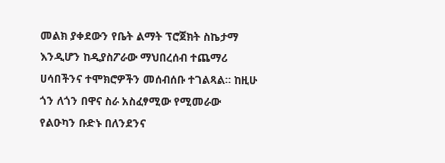መልክ ያቀደውን የቤት ልማት ፕሮጀክት ስኬታማ እንዲሆን ከዲያስፖራው ማህበረሰብ ተጨማሪ ሀሳበችንና ተሞክሮዎችን መሰብሰቡ ተገልጻል። ከዚሁ ጎን ለጎን በዋና ስራ አስፈፃሚው የሚመራው የልዑካን ቡድኑ በለንደንና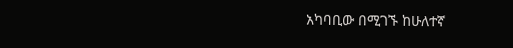አካባቢው በሚገኙ ከሁለተኛ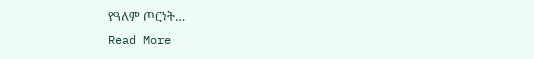የዓለም ጦርነት…
Read More